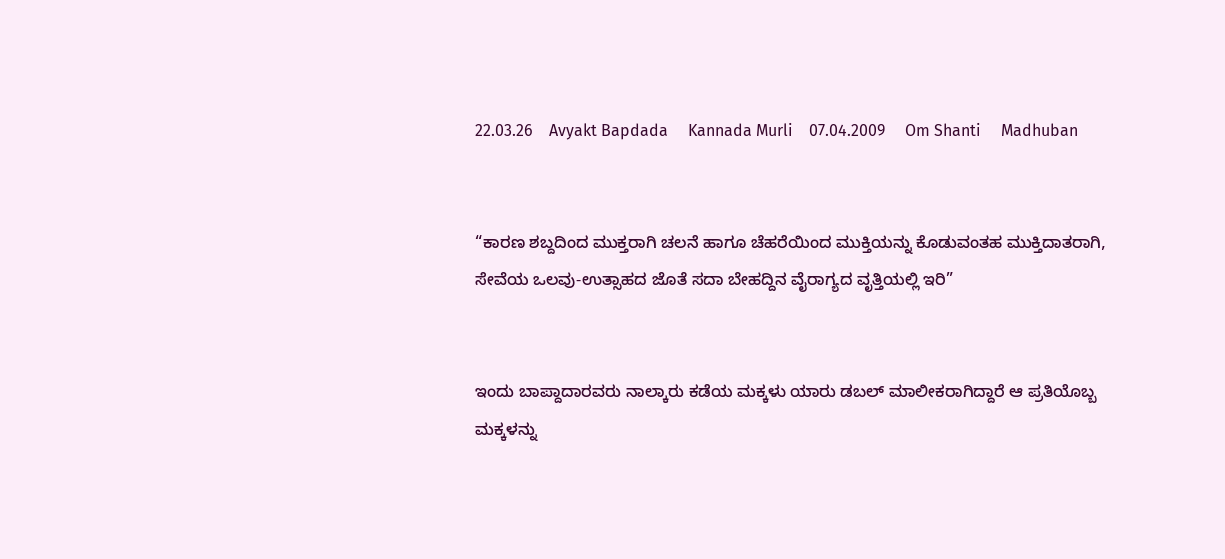22.03.26    Avyakt Bapdada     Kannada Murli    07.04.2009     Om Shanti     Madhuban


“ಕಾರಣ ಶಬ್ದದಿಂದ ಮುಕ್ತರಾಗಿ ಚಲನೆ ಹಾಗೂ ಚೆಹರೆಯಿಂದ ಮುಕ್ತಿಯನ್ನು ಕೊಡುವಂತಹ ಮುಕ್ತಿದಾತರಾಗಿ, ಸೇವೆಯ ಒಲವು-ಉತ್ಸಾಹದ ಜೊತೆ ಸದಾ ಬೇಹದ್ದಿನ ವೈರಾಗ್ಯದ ವೃತ್ತಿಯಲ್ಲಿ ಇರಿ”


ಇಂದು ಬಾಪ್ದಾದಾರವರು ನಾಲ್ಕಾರು ಕಡೆಯ ಮಕ್ಕಳು ಯಾರು ಡಬಲ್ ಮಾಲೀಕರಾಗಿದ್ದಾರೆ ಆ ಪ್ರತಿಯೊಬ್ಬ ಮಕ್ಕಳನ್ನು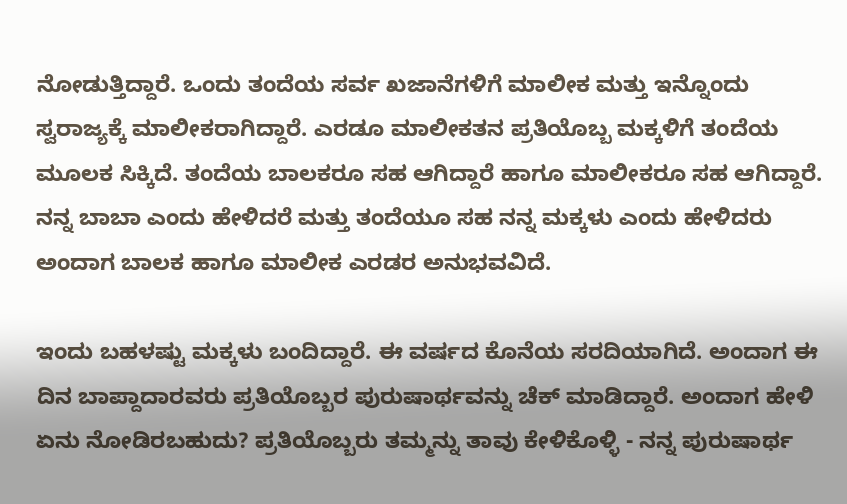ನೋಡುತ್ತಿದ್ದಾರೆ. ಒಂದು ತಂದೆಯ ಸರ್ವ ಖಜಾನೆಗಳಿಗೆ ಮಾಲೀಕ ಮತ್ತು ಇನ್ನೊಂದು ಸ್ವರಾಜ್ಯಕ್ಕೆ ಮಾಲೀಕರಾಗಿದ್ದಾರೆ. ಎರಡೂ ಮಾಲೀಕತನ ಪ್ರತಿಯೊಬ್ಬ ಮಕ್ಕಳಿಗೆ ತಂದೆಯ ಮೂಲಕ ಸಿಕ್ಕಿದೆ. ತಂದೆಯ ಬಾಲಕರೂ ಸಹ ಆಗಿದ್ದಾರೆ ಹಾಗೂ ಮಾಲೀಕರೂ ಸಹ ಆಗಿದ್ದಾರೆ. ನನ್ನ ಬಾಬಾ ಎಂದು ಹೇಳಿದರೆ ಮತ್ತು ತಂದೆಯೂ ಸಹ ನನ್ನ ಮಕ್ಕಳು ಎಂದು ಹೇಳಿದರು ಅಂದಾಗ ಬಾಲಕ ಹಾಗೂ ಮಾಲೀಕ ಎರಡರ ಅನುಭವವಿದೆ.

ಇಂದು ಬಹಳಷ್ಟು ಮಕ್ಕಳು ಬಂದಿದ್ದಾರೆ. ಈ ವರ್ಷದ ಕೊನೆಯ ಸರದಿಯಾಗಿದೆ. ಅಂದಾಗ ಈ ದಿನ ಬಾಪ್ದಾದಾರವರು ಪ್ರತಿಯೊಬ್ಬರ ಪುರುಷಾರ್ಥವನ್ನು ಚೆಕ್ ಮಾಡಿದ್ದಾರೆ. ಅಂದಾಗ ಹೇಳಿ ಏನು ನೋಡಿರಬಹುದು? ಪ್ರತಿಯೊಬ್ಬರು ತಮ್ಮನ್ನು ತಾವು ಕೇಳಿಕೊಳ್ಳಿ - ನನ್ನ ಪುರುಷಾರ್ಥ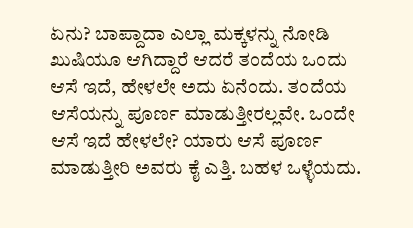ಏನು? ಬಾಪ್ದಾದಾ ಎಲ್ಲಾ ಮಕ್ಕಳನ್ನು ನೋಡಿ ಖುಷಿಯೂ ಆಗಿದ್ದಾರೆ ಆದರೆ ತಂದೆಯ ಒಂದು ಆಸೆ ಇದೆ, ಹೇಳಲೇ ಅದು ಏನೆಂದು. ತಂದೆಯ ಆಸೆಯನ್ನು ಪೂರ್ಣ ಮಾಡುತ್ತೀರಲ್ಲವೇ. ಒಂದೇ ಆಸೆ ಇದೆ ಹೇಳಲೇ? ಯಾರು ಆಸೆ ಪೂರ್ಣ ಮಾಡುತ್ತೀರಿ ಅವರು ಕೈ ಎತ್ತಿ. ಬಹಳ ಒಳ್ಳೆಯದು.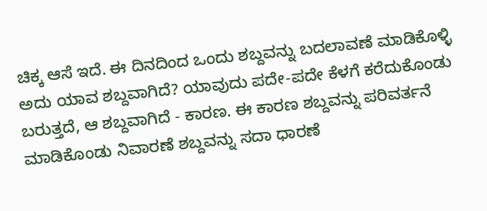ಚಿಕ್ಕ ಆಸೆ ಇದೆ. ಈ ದಿನದಿಂದ ಒಂದು ಶಬ್ದವನ್ನು ಬದಲಾವಣೆ ಮಾಡಿಕೊಳ್ಳಿ ಅದು ಯಾವ ಶಬ್ದವಾಗಿದೆ? ಯಾವುದು ಪದೇ-ಪದೇ ಕೆಳಗೆ ಕರೆದುಕೊಂಡು ಬರುತ್ತದೆ, ಆ ಶಬ್ದವಾಗಿದೆ - ಕಾರಣ. ಈ ಕಾರಣ ಶಬ್ದವನ್ನು ಪರಿವರ್ತನೆ ಮಾಡಿಕೊಂಡು ನಿವಾರಣೆ ಶಬ್ದವನ್ನು ಸದಾ ಧಾರಣೆ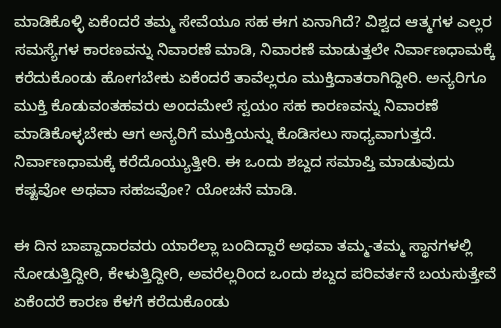ಮಾಡಿಕೊಳ್ಳಿ ಏಕೆಂದರೆ ತಮ್ಮ ಸೇವೆಯೂ ಸಹ ಈಗ ಏನಾಗಿದೆ? ವಿಶ್ವದ ಆತ್ಮಗಳ ಎಲ್ಲರ ಸಮಸ್ಯೆಗಳ ಕಾರಣವನ್ನು ನಿವಾರಣೆ ಮಾಡಿ, ನಿವಾರಣೆ ಮಾಡುತ್ತಲೇ ನಿರ್ವಾಣಧಾಮಕ್ಕೆ ಕರೆದುಕೊಂಡು ಹೋಗಬೇಕು ಏಕೆಂದರೆ ತಾವೆಲ್ಲರೂ ಮುಕ್ತಿದಾತರಾಗಿದ್ದೀರಿ. ಅನ್ಯರಿಗೂ ಮುಕ್ತಿ ಕೊಡುವಂತಹವರು ಅಂದಮೇಲೆ ಸ್ವಯಂ ಸಹ ಕಾರಣವನ್ನು ನಿವಾರಣೆ ಮಾಡಿಕೊಳ್ಳಬೇಕು ಆಗ ಅನ್ಯರಿಗೆ ಮುಕ್ತಿಯನ್ನು ಕೊಡಿಸಲು ಸಾಧ್ಯವಾಗುತ್ತದೆ. ನಿರ್ವಾಣಧಾಮಕ್ಕೆ ಕರೆದೊಯ್ಯುತ್ತೀರಿ. ಈ ಒಂದು ಶಬ್ದದ ಸಮಾಪ್ತಿ ಮಾಡುವುದು ಕಷ್ಟವೋ ಅಥವಾ ಸಹಜವೋ? ಯೋಚನೆ ಮಾಡಿ.

ಈ ದಿನ ಬಾಪ್ದಾದಾರವರು ಯಾರೆಲ್ಲಾ ಬಂದಿದ್ದಾರೆ ಅಥವಾ ತಮ್ಮ-ತಮ್ಮ ಸ್ಥಾನಗಳಲ್ಲಿ ನೋಡುತ್ತಿದ್ದೀರಿ, ಕೇಳುತ್ತಿದ್ದೀರಿ, ಅವರೆಲ್ಲರಿಂದ ಒಂದು ಶಬ್ದದ ಪರಿವರ್ತನೆ ಬಯಸುತ್ತೇವೆ ಏಕೆಂದರೆ ಕಾರಣ ಕೆಳಗೆ ಕರೆದುಕೊಂಡು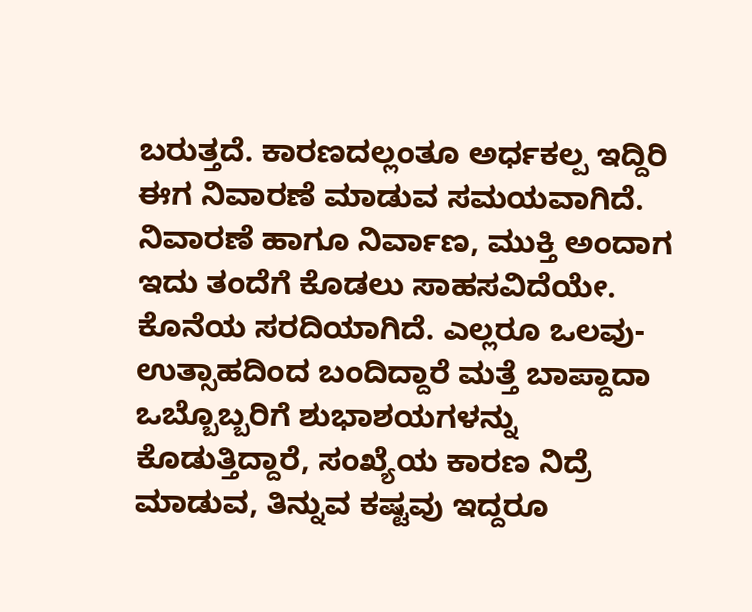ಬರುತ್ತದೆ. ಕಾರಣದಲ್ಲಂತೂ ಅರ್ಧಕಲ್ಪ ಇದ್ದಿರಿ ಈಗ ನಿವಾರಣೆ ಮಾಡುವ ಸಮಯವಾಗಿದೆ. ನಿವಾರಣೆ ಹಾಗೂ ನಿರ್ವಾಣ, ಮುಕ್ತಿ ಅಂದಾಗ ಇದು ತಂದೆಗೆ ಕೊಡಲು ಸಾಹಸವಿದೆಯೇ. ಕೊನೆಯ ಸರದಿಯಾಗಿದೆ. ಎಲ್ಲರೂ ಒಲವು-ಉತ್ಸಾಹದಿಂದ ಬಂದಿದ್ದಾರೆ ಮತ್ತೆ ಬಾಪ್ದಾದಾ ಒಬ್ಬೊಬ್ಬರಿಗೆ ಶುಭಾಶಯಗಳನ್ನು ಕೊಡುತ್ತಿದ್ದಾರೆ, ಸಂಖ್ಯೆಯ ಕಾರಣ ನಿದ್ರೆ ಮಾಡುವ, ತಿನ್ನುವ ಕಷ್ಟವು ಇದ್ದರೂ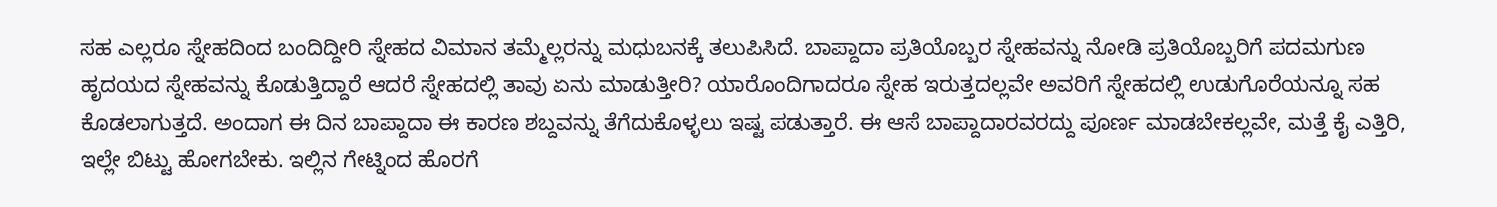ಸಹ ಎಲ್ಲರೂ ಸ್ನೇಹದಿಂದ ಬಂದಿದ್ದೀರಿ ಸ್ನೇಹದ ವಿಮಾನ ತಮ್ಮೆಲ್ಲರನ್ನು ಮಧುಬನಕ್ಕೆ ತಲುಪಿಸಿದೆ. ಬಾಪ್ದಾದಾ ಪ್ರತಿಯೊಬ್ಬರ ಸ್ನೇಹವನ್ನು ನೋಡಿ ಪ್ರತಿಯೊಬ್ಬರಿಗೆ ಪದಮಗುಣ ಹೃದಯದ ಸ್ನೇಹವನ್ನು ಕೊಡುತ್ತಿದ್ದಾರೆ ಆದರೆ ಸ್ನೇಹದಲ್ಲಿ ತಾವು ಏನು ಮಾಡುತ್ತೀರಿ? ಯಾರೊಂದಿಗಾದರೂ ಸ್ನೇಹ ಇರುತ್ತದಲ್ಲವೇ ಅವರಿಗೆ ಸ್ನೇಹದಲ್ಲಿ ಉಡುಗೊರೆಯನ್ನೂ ಸಹ ಕೊಡಲಾಗುತ್ತದೆ. ಅಂದಾಗ ಈ ದಿನ ಬಾಪ್ದಾದಾ ಈ ಕಾರಣ ಶಬ್ದವನ್ನು ತೆಗೆದುಕೊಳ್ಳಲು ಇಷ್ಟ ಪಡುತ್ತಾರೆ. ಈ ಆಸೆ ಬಾಪ್ದಾದಾರವರದ್ದು ಪೂರ್ಣ ಮಾಡಬೇಕಲ್ಲವೇ, ಮತ್ತೆ ಕೈ ಎತ್ತಿರಿ, ಇಲ್ಲೇ ಬಿಟ್ಟು ಹೋಗಬೇಕು. ಇಲ್ಲಿನ ಗೇಟ್ನಿಂದ ಹೊರಗೆ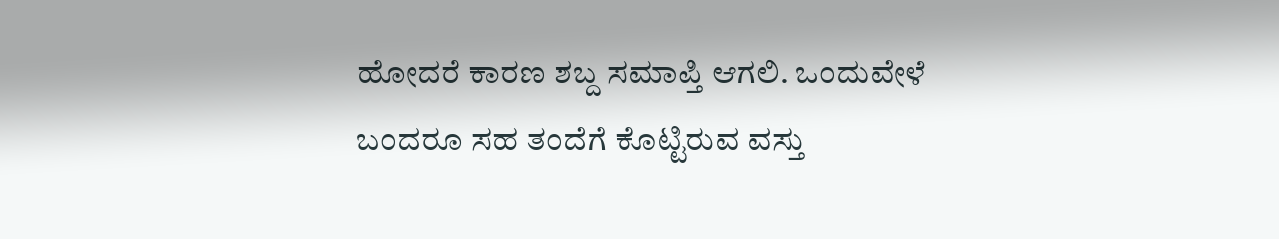ಹೋದರೆ ಕಾರಣ ಶಬ್ದ ಸಮಾಪ್ತಿ ಆಗಲಿ. ಒಂದುವೇಳೆ ಬಂದರೂ ಸಹ ತಂದೆಗೆ ಕೊಟ್ಟಿರುವ ವಸ್ತು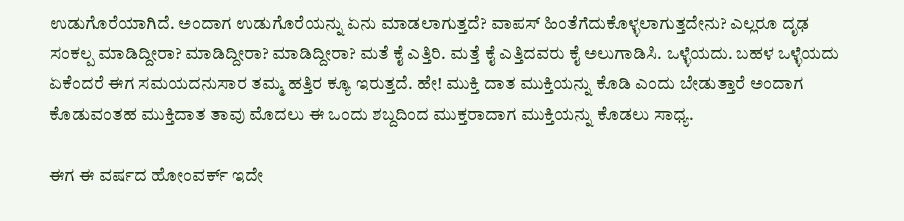ಉಡುಗೊರೆಯಾಗಿದೆ. ಅಂದಾಗ ಉಡುಗೊರೆಯನ್ನು ಏನು ಮಾಡಲಾಗುತ್ತದೆ? ವಾಪಸ್ ಹಿಂತೆಗೆದುಕೊಳ್ಳಲಾಗುತ್ತದೇನು? ಎಲ್ಲರೂ ದೃಢ ಸಂಕಲ್ಪ ಮಾಡಿದ್ದೀರಾ? ಮಾಡಿದ್ದೀರಾ? ಮಾಡಿದ್ದೀರಾ? ಮತೆ ಕೈ ಎತ್ತಿರಿ. ಮತ್ತೆ ಕೈ ಎತ್ತಿದವರು ಕೈ ಅಲುಗಾಡಿಸಿ. ಒಳ್ಳೆಯದು. ಬಹಳ ಒಳ್ಳೆಯದು ಏಕೆಂದರೆ ಈಗ ಸಮಯದನುಸಾರ ತಮ್ಮ ಹತ್ತಿರ ಕ್ಯೂ ಇರುತ್ತದೆ. ಹೇ! ಮುಕ್ತಿ ದಾತ ಮುಕ್ತಿಯನ್ನು ಕೊಡಿ ಎಂದು ಬೇಡುತ್ತಾರೆ ಅಂದಾಗ ಕೊಡುವಂತಹ ಮುಕ್ತಿದಾತ ತಾವು ಮೊದಲು ಈ ಒಂದು ಶಬ್ದದಿಂದ ಮುಕ್ತರಾದಾಗ ಮುಕ್ತಿಯನ್ನು ಕೊಡಲು ಸಾಧ್ಯ.

ಈಗ ಈ ವರ್ಷದ ಹೋಂವರ್ಕ್ ಇದೇ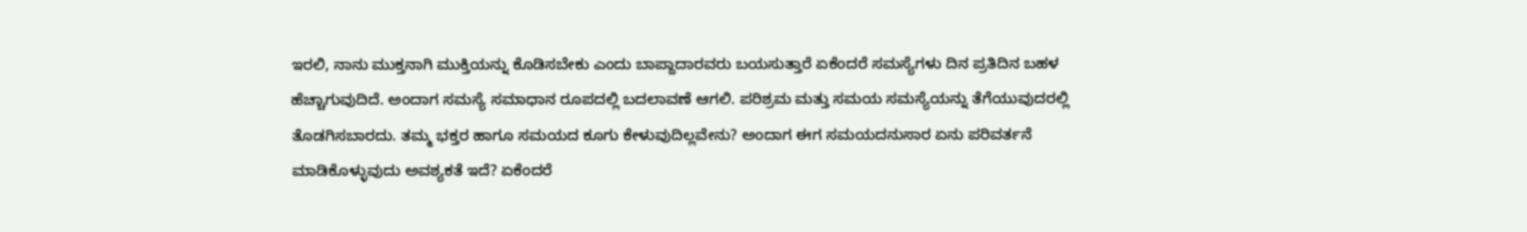ಇರಲಿ, ನಾನು ಮುಕ್ತನಾಗಿ ಮುಕ್ತಿಯನ್ನು ಕೊಡಿಸಬೇಕು ಎಂದು ಬಾಪ್ದಾದಾರವರು ಬಯಸುತ್ತಾರೆ ಏಕೆಂದರೆ ಸಮಸ್ಯೆಗಳು ದಿನ ಪ್ರತಿದಿನ ಬಹಳ ಹೆಚ್ಚಾಗುವುದಿದೆ. ಅಂದಾಗ ಸಮಸ್ಯೆ ಸಮಾಧಾನ ರೂಪದಲ್ಲಿ ಬದಲಾವಣೆ ಆಗಲಿ. ಪರಿಶ್ರಮ ಮತ್ತು ಸಮಯ ಸಮಸ್ಯೆಯನ್ನು ತೆಗೆಯುವುದರಲ್ಲಿ ತೊಡಗಿಸಬಾರದು. ತಮ್ಮ ಭಕ್ತರ ಹಾಗೂ ಸಮಯದ ಕೂಗು ಕೇಳುವುದಿಲ್ಲವೇನು? ಅಂದಾಗ ಈಗ ಸಮಯದನುಸಾರ ಏನು ಪರಿವರ್ತನೆ ಮಾಡಿಕೊಳ್ಳುವುದು ಅವಶ್ಯಕತೆ ಇದೆ? ಏಕೆಂದರೆ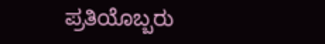ಪ್ರತಿಯೊಬ್ಬರು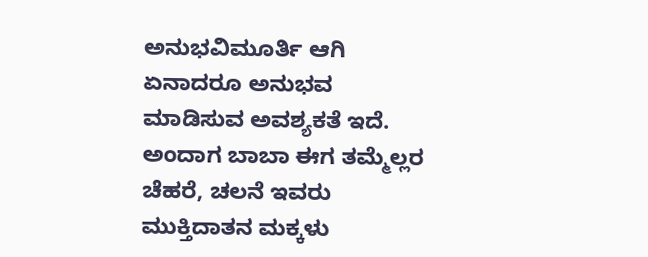ಅನುಭವಿಮೂರ್ತಿ ಆಗಿ ಏನಾದರೂ ಅನುಭವ ಮಾಡಿಸುವ ಅವಶ್ಯಕತೆ ಇದೆ. ಅಂದಾಗ ಬಾಬಾ ಈಗ ತಮ್ಮೆಲ್ಲರ ಚೆಹರೆ, ಚಲನೆ ಇವರು ಮುಕ್ತಿದಾತನ ಮಕ್ಕಳು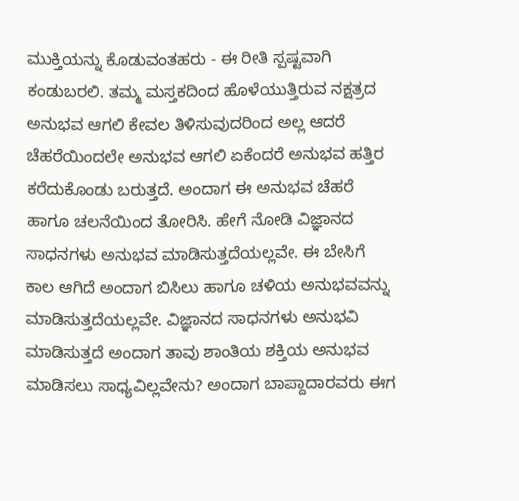ಮುಕ್ತಿಯನ್ನು ಕೊಡುವಂತಹರು - ಈ ರೀತಿ ಸ್ಪಷ್ಟವಾಗಿ ಕಂಡುಬರಲಿ. ತಮ್ಮ ಮಸ್ತಕದಿಂದ ಹೊಳೆಯುತ್ತಿರುವ ನಕ್ಷತ್ರದ ಅನುಭವ ಆಗಲಿ ಕೇವಲ ತಿಳಿಸುವುದರಿಂದ ಅಲ್ಲ ಆದರೆ ಚೆಹರೆಯಿಂದಲೇ ಅನುಭವ ಆಗಲಿ ಏಕೆಂದರೆ ಅನುಭವ ಹತ್ತಿರ ಕರೆದುಕೊಂಡು ಬರುತ್ತದೆ. ಅಂದಾಗ ಈ ಅನುಭವ ಚೆಹರೆ ಹಾಗೂ ಚಲನೆಯಿಂದ ತೋರಿಸಿ. ಹೇಗೆ ನೋಡಿ ವಿಜ್ಞಾನದ ಸಾಧನಗಳು ಅನುಭವ ಮಾಡಿಸುತ್ತದೆಯಲ್ಲವೇ. ಈ ಬೇಸಿಗೆ ಕಾಲ ಆಗಿದೆ ಅಂದಾಗ ಬಿಸಿಲು ಹಾಗೂ ಚಳಿಯ ಅನುಭವವನ್ನು ಮಾಡಿಸುತ್ತದೆಯಲ್ಲವೇ. ವಿಜ್ಞಾನದ ಸಾಧನಗಳು ಅನುಭವಿ ಮಾಡಿಸುತ್ತದೆ ಅಂದಾಗ ತಾವು ಶಾಂತಿಯ ಶಕ್ತಿಯ ಅನುಭವ ಮಾಡಿಸಲು ಸಾಧ್ಯವಿಲ್ಲವೇನು? ಅಂದಾಗ ಬಾಪ್ದಾದಾರವರು ಈಗ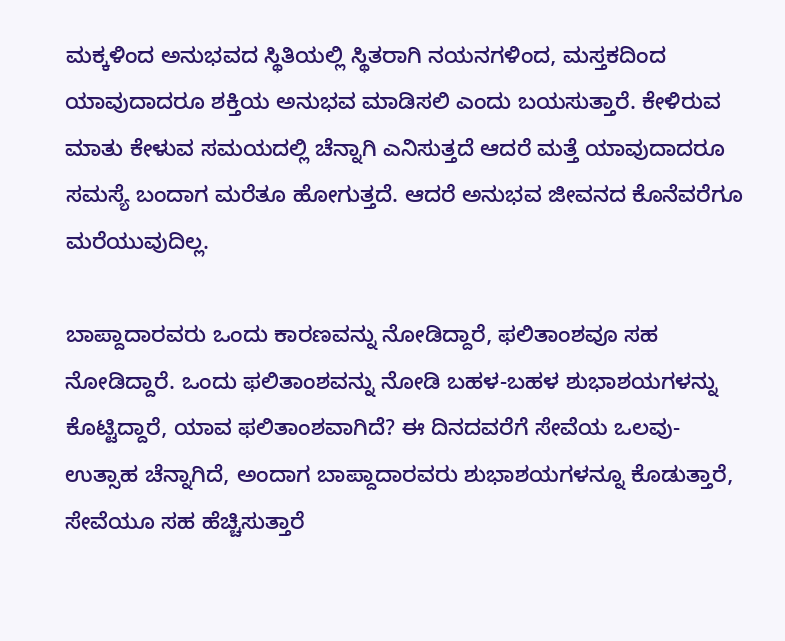ಮಕ್ಕಳಿಂದ ಅನುಭವದ ಸ್ಥಿತಿಯಲ್ಲಿ ಸ್ಥಿತರಾಗಿ ನಯನಗಳಿಂದ, ಮಸ್ತಕದಿಂದ ಯಾವುದಾದರೂ ಶಕ್ತಿಯ ಅನುಭವ ಮಾಡಿಸಲಿ ಎಂದು ಬಯಸುತ್ತಾರೆ. ಕೇಳಿರುವ ಮಾತು ಕೇಳುವ ಸಮಯದಲ್ಲಿ ಚೆನ್ನಾಗಿ ಎನಿಸುತ್ತದೆ ಆದರೆ ಮತ್ತೆ ಯಾವುದಾದರೂ ಸಮಸ್ಯೆ ಬಂದಾಗ ಮರೆತೂ ಹೋಗುತ್ತದೆ. ಆದರೆ ಅನುಭವ ಜೀವನದ ಕೊನೆವರೆಗೂ ಮರೆಯುವುದಿಲ್ಲ.

ಬಾಪ್ದಾದಾರವರು ಒಂದು ಕಾರಣವನ್ನು ನೋಡಿದ್ದಾರೆ, ಫಲಿತಾಂಶವೂ ಸಹ ನೋಡಿದ್ದಾರೆ. ಒಂದು ಫಲಿತಾಂಶವನ್ನು ನೋಡಿ ಬಹಳ-ಬಹಳ ಶುಭಾಶಯಗಳನ್ನು ಕೊಟ್ಟಿದ್ದಾರೆ, ಯಾವ ಫಲಿತಾಂಶವಾಗಿದೆ? ಈ ದಿನದವರೆಗೆ ಸೇವೆಯ ಒಲವು-ಉತ್ಸಾಹ ಚೆನ್ನಾಗಿದೆ, ಅಂದಾಗ ಬಾಪ್ದಾದಾರವರು ಶುಭಾಶಯಗಳನ್ನೂ ಕೊಡುತ್ತಾರೆ, ಸೇವೆಯೂ ಸಹ ಹೆಚ್ಚಿಸುತ್ತಾರೆ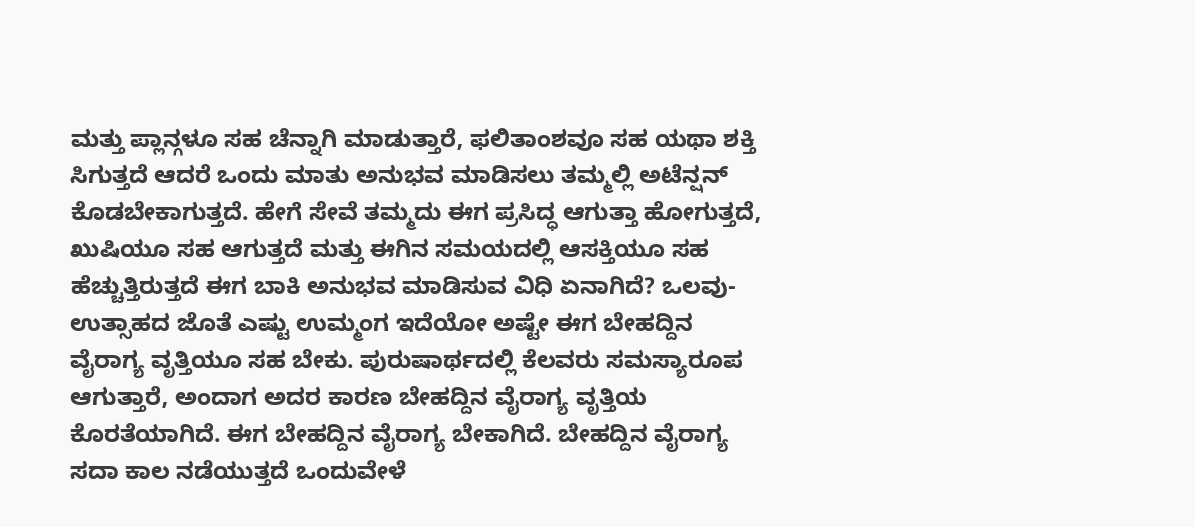ಮತ್ತು ಪ್ಲಾನ್ಗಳೂ ಸಹ ಚೆನ್ನಾಗಿ ಮಾಡುತ್ತಾರೆ, ಫಲಿತಾಂಶವೂ ಸಹ ಯಥಾ ಶಕ್ತಿ ಸಿಗುತ್ತದೆ ಆದರೆ ಒಂದು ಮಾತು ಅನುಭವ ಮಾಡಿಸಲು ತಮ್ಮಲ್ಲಿ ಅಟೆನ್ಷನ್ ಕೊಡಬೇಕಾಗುತ್ತದೆ. ಹೇಗೆ ಸೇವೆ ತಮ್ಮದು ಈಗ ಪ್ರಸಿದ್ಧ ಆಗುತ್ತಾ ಹೋಗುತ್ತದೆ, ಖುಷಿಯೂ ಸಹ ಆಗುತ್ತದೆ ಮತ್ತು ಈಗಿನ ಸಮಯದಲ್ಲಿ ಆಸಕ್ತಿಯೂ ಸಹ ಹೆಚ್ಚುತ್ತಿರುತ್ತದೆ ಈಗ ಬಾಕಿ ಅನುಭವ ಮಾಡಿಸುವ ವಿಧಿ ಏನಾಗಿದೆ? ಒಲವು-ಉತ್ಸಾಹದ ಜೊತೆ ಎಷ್ಟು ಉಮ್ಮಂಗ ಇದೆಯೋ ಅಷ್ಟೇ ಈಗ ಬೇಹದ್ದಿನ ವೈರಾಗ್ಯ ವೃತ್ತಿಯೂ ಸಹ ಬೇಕು. ಪುರುಷಾರ್ಥದಲ್ಲಿ ಕೆಲವರು ಸಮಸ್ಯಾರೂಪ ಆಗುತ್ತಾರೆ, ಅಂದಾಗ ಅದರ ಕಾರಣ ಬೇಹದ್ದಿನ ವೈರಾಗ್ಯ ವೃತ್ತಿಯ ಕೊರತೆಯಾಗಿದೆ. ಈಗ ಬೇಹದ್ದಿನ ವೈರಾಗ್ಯ ಬೇಕಾಗಿದೆ. ಬೇಹದ್ದಿನ ವೈರಾಗ್ಯ ಸದಾ ಕಾಲ ನಡೆಯುತ್ತದೆ ಒಂದುವೇಳೆ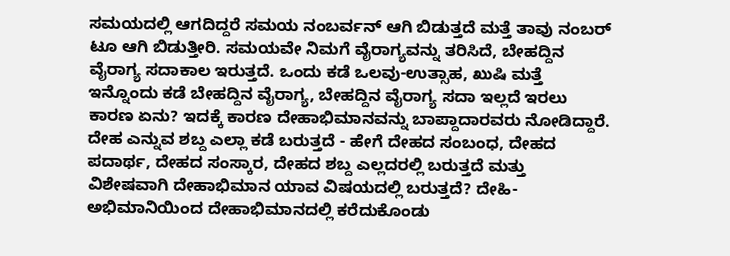ಸಮಯದಲ್ಲಿ ಆಗದಿದ್ದರೆ ಸಮಯ ನಂಬರ್ವನ್ ಆಗಿ ಬಿಡುತ್ತದೆ ಮತ್ತೆ ತಾವು ನಂಬರ್ ಟೂ ಆಗಿ ಬಿಡುತ್ತೀರಿ. ಸಮಯವೇ ನಿಮಗೆ ವೈರಾಗ್ಯವನ್ನು ತರಿಸಿದೆ, ಬೇಹದ್ದಿನ ವೈರಾಗ್ಯ ಸದಾಕಾಲ ಇರುತ್ತದೆ. ಒಂದು ಕಡೆ ಒಲವು-ಉತ್ಸಾಹ, ಖುಷಿ ಮತ್ತೆ ಇನ್ನೊಂದು ಕಡೆ ಬೇಹದ್ದಿನ ವೈರಾಗ್ಯ, ಬೇಹದ್ದಿನ ವೈರಾಗ್ಯ ಸದಾ ಇಲ್ಲದೆ ಇರಲು ಕಾರಣ ಏನು? ಇದಕ್ಕೆ ಕಾರಣ ದೇಹಾಭಿಮಾನವನ್ನು ಬಾಪ್ದಾದಾರವರು ನೋಡಿದ್ದಾರೆ. ದೇಹ ಎನ್ನುವ ಶಬ್ದ ಎಲ್ಲಾ ಕಡೆ ಬರುತ್ತದೆ - ಹೇಗೆ ದೇಹದ ಸಂಬಂಧ, ದೇಹದ ಪದಾರ್ಥ, ದೇಹದ ಸಂಸ್ಕಾರ, ದೇಹದ ಶಬ್ದ ಎಲ್ಲದರಲ್ಲಿ ಬರುತ್ತದೆ ಮತ್ತು ವಿಶೇಷವಾಗಿ ದೇಹಾಭಿಮಾನ ಯಾವ ವಿಷಯದಲ್ಲಿ ಬರುತ್ತದೆ? ದೇಹಿ-ಅಭಿಮಾನಿಯಿಂದ ದೇಹಾಭಿಮಾನದಲ್ಲಿ ಕರೆದುಕೊಂಡು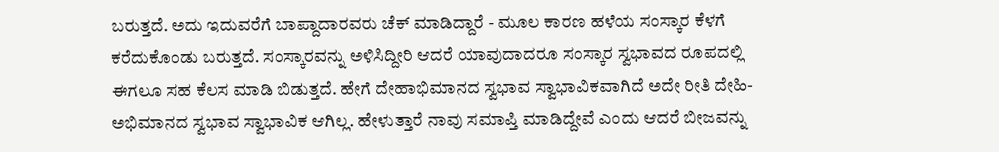ಬರುತ್ತದೆ. ಅದು ಇದುವರೆಗೆ ಬಾಪ್ದಾದಾರವರು ಚೆಕ್ ಮಾಡಿದ್ದಾರೆ - ಮೂಲ ಕಾರಣ ಹಳೆಯ ಸಂಸ್ಕಾರ ಕೆಳಗೆ ಕರೆದುಕೊಂಡು ಬರುತ್ತದೆ. ಸಂಸ್ಕಾರವನ್ನು ಅಳಿಸಿದ್ದೀರಿ ಆದರೆ ಯಾವುದಾದರೂ ಸಂಸ್ಕಾರ ಸ್ವಭಾವದ ರೂಪದಲ್ಲಿ ಈಗಲೂ ಸಹ ಕೆಲಸ ಮಾಡಿ ಬಿಡುತ್ತದೆ. ಹೇಗೆ ದೇಹಾಭಿಮಾನದ ಸ್ವಭಾವ ಸ್ವಾಭಾವಿಕವಾಗಿದೆ ಅದೇ ರೀತಿ ದೇಹಿ-ಅಭಿಮಾನದ ಸ್ವಭಾವ ಸ್ವಾಭಾವಿಕ ಆಗಿಲ್ಲ. ಹೇಳುತ್ತಾರೆ ನಾವು ಸಮಾಪ್ತಿ ಮಾಡಿದ್ದೇವೆ ಎಂದು ಆದರೆ ಬೀಜವನ್ನು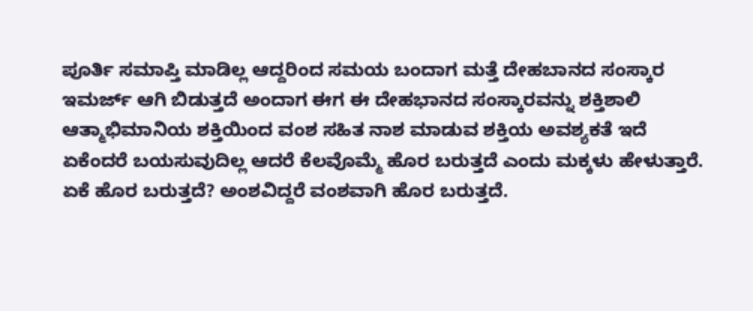ಪೂರ್ತಿ ಸಮಾಪ್ತಿ ಮಾಡಿಲ್ಲ ಆದ್ದರಿಂದ ಸಮಯ ಬಂದಾಗ ಮತ್ತೆ ದೇಹಬಾನದ ಸಂಸ್ಕಾರ ಇಮರ್ಜ್ ಆಗಿ ಬಿಡುತ್ತದೆ ಅಂದಾಗ ಈಗ ಈ ದೇಹಭಾನದ ಸಂಸ್ಕಾರವನ್ನು ಶಕ್ತಿಶಾಲಿ ಆತ್ಮಾಭಿಮಾನಿಯ ಶಕ್ತಿಯಿಂದ ವಂಶ ಸಹಿತ ನಾಶ ಮಾಡುವ ಶಕ್ತಿಯ ಅವಶ್ಯಕತೆ ಇದೆ ಏಕೆಂದರೆ ಬಯಸುವುದಿಲ್ಲ ಆದರೆ ಕೆಲವೊಮ್ಮೆ ಹೊರ ಬರುತ್ತದೆ ಎಂದು ಮಕ್ಕಳು ಹೇಳುತ್ತಾರೆ. ಏಕೆ ಹೊರ ಬರುತ್ತದೆ? ಅಂಶವಿದ್ದರೆ ವಂಶವಾಗಿ ಹೊರ ಬರುತ್ತದೆ.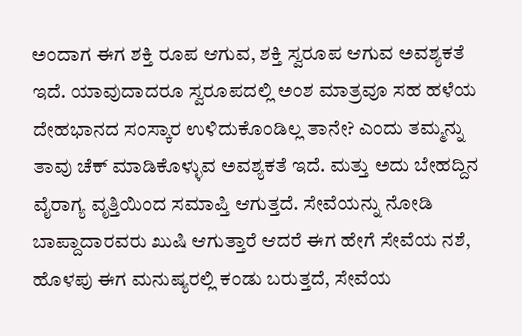ಅಂದಾಗ ಈಗ ಶಕ್ತಿ ರೂಪ ಆಗುವ, ಶಕ್ತಿ ಸ್ವರೂಪ ಆಗುವ ಅವಶ್ಯಕತೆ ಇದೆ. ಯಾವುದಾದರೂ ಸ್ವರೂಪದಲ್ಲಿ ಅಂಶ ಮಾತ್ರವೂ ಸಹ ಹಳೆಯ ದೇಹಭಾನದ ಸಂಸ್ಕಾರ ಉಳಿದುಕೊಂಡಿಲ್ಲ ತಾನೇ? ಎಂದು ತಮ್ಮನ್ನು ತಾವು ಚೆಕ್ ಮಾಡಿಕೊಳ್ಳುವ ಅವಶ್ಯಕತೆ ಇದೆ. ಮತ್ತು ಅದು ಬೇಹದ್ದಿನ ವೈರಾಗ್ಯ ವೃತ್ತಿಯಿಂದ ಸಮಾಪ್ತಿ ಆಗುತ್ತದೆ. ಸೇವೆಯನ್ನು ನೋಡಿ ಬಾಪ್ದಾದಾರವರು ಖುಷಿ ಆಗುತ್ತಾರೆ ಆದರೆ ಈಗ ಹೇಗೆ ಸೇವೆಯ ನಶೆ, ಹೊಳಪು ಈಗ ಮನುಷ್ಯರಲ್ಲಿ ಕಂಡು ಬರುತ್ತದೆ, ಸೇವೆಯ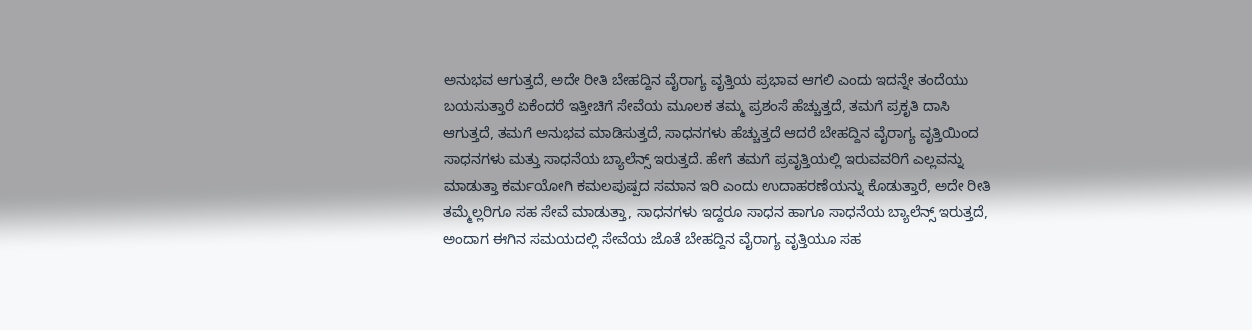ಅನುಭವ ಆಗುತ್ತದೆ, ಅದೇ ರೀತಿ ಬೇಹದ್ದಿನ ವೈರಾಗ್ಯ ವೃತ್ತಿಯ ಪ್ರಭಾವ ಆಗಲಿ ಎಂದು ಇದನ್ನೇ ತಂದೆಯು ಬಯಸುತ್ತಾರೆ ಏಕೆಂದರೆ ಇತ್ತೀಚಿಗೆ ಸೇವೆಯ ಮೂಲಕ ತಮ್ಮ ಪ್ರಶಂಸೆ ಹೆಚ್ಚುತ್ತದೆ, ತಮಗೆ ಪ್ರಕೃತಿ ದಾಸಿ ಆಗುತ್ತದೆ, ತಮಗೆ ಅನುಭವ ಮಾಡಿಸುತ್ತದೆ, ಸಾಧನಗಳು ಹೆಚ್ಚುತ್ತದೆ ಆದರೆ ಬೇಹದ್ದಿನ ವೈರಾಗ್ಯ ವೃತ್ತಿಯಿಂದ ಸಾಧನಗಳು ಮತ್ತು ಸಾಧನೆಯ ಬ್ಯಾಲೆನ್ಸ್ ಇರುತ್ತದೆ. ಹೇಗೆ ತಮಗೆ ಪ್ರವೃತ್ತಿಯಲ್ಲಿ ಇರುವವರಿಗೆ ಎಲ್ಲವನ್ನು ಮಾಡುತ್ತಾ ಕರ್ಮಯೋಗಿ ಕಮಲಪುಷ್ಪದ ಸಮಾನ ಇರಿ ಎಂದು ಉದಾಹರಣೆಯನ್ನು ಕೊಡುತ್ತಾರೆ, ಅದೇ ರೀತಿ ತಮ್ಮೆಲ್ಲರಿಗೂ ಸಹ ಸೇವೆ ಮಾಡುತ್ತಾ, ಸಾಧನಗಳು ಇದ್ದರೂ ಸಾಧನ ಹಾಗೂ ಸಾಧನೆಯ ಬ್ಯಾಲೆನ್ಸ್ ಇರುತ್ತದೆ, ಅಂದಾಗ ಈಗಿನ ಸಮಯದಲ್ಲಿ ಸೇವೆಯ ಜೊತೆ ಬೇಹದ್ದಿನ ವೈರಾಗ್ಯ ವೃತ್ತಿಯೂ ಸಹ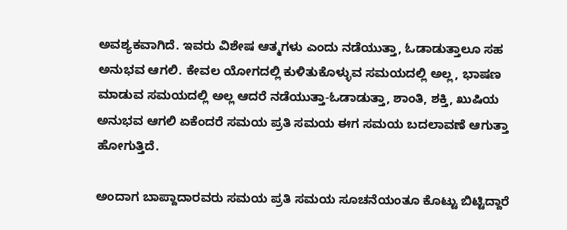ಅವಶ್ಯಕವಾಗಿದೆ. ಇವರು ವಿಶೇಷ ಆತ್ಮಗಳು ಎಂದು ನಡೆಯುತ್ತಾ, ಓಡಾಡುತ್ತಾಲೂ ಸಹ ಅನುಭವ ಆಗಲಿ. ಕೇವಲ ಯೋಗದಲ್ಲಿ ಕುಳಿತುಕೊಳ್ಳುವ ಸಮಯದಲ್ಲಿ ಅಲ್ಲ, ಭಾಷಣ ಮಾಡುವ ಸಮಯದಲ್ಲಿ ಅಲ್ಲ ಆದರೆ ನಡೆಯುತ್ತಾ-ಓಡಾಡುತ್ತಾ, ಶಾಂತಿ, ಶಕ್ತಿ, ಖುಷಿಯ ಅನುಭವ ಆಗಲಿ ಏಕೆಂದರೆ ಸಮಯ ಪ್ರತಿ ಸಮಯ ಈಗ ಸಮಯ ಬದಲಾವಣೆ ಆಗುತ್ತಾ ಹೋಗುತ್ತಿದೆ.

ಅಂದಾಗ ಬಾಪ್ದಾದಾರವರು ಸಮಯ ಪ್ರತಿ ಸಮಯ ಸೂಚನೆಯಂತೂ ಕೊಟ್ಟು ಬಿಟ್ಟಿದ್ದಾರೆ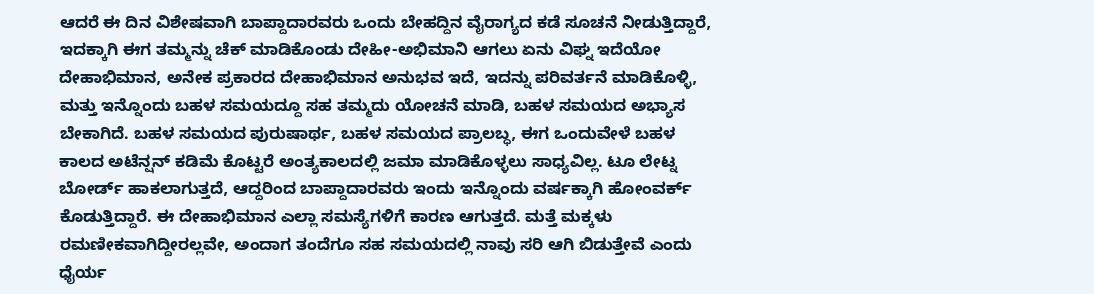ಆದರೆ ಈ ದಿನ ವಿಶೇಷವಾಗಿ ಬಾಪ್ದಾದಾರವರು ಒಂದು ಬೇಹದ್ದಿನ ವೈರಾಗ್ಯದ ಕಡೆ ಸೂಚನೆ ನೀಡುತ್ತಿದ್ದಾರೆ, ಇದಕ್ಕಾಗಿ ಈಗ ತಮ್ಮನ್ನು ಚೆಕ್ ಮಾಡಿಕೊಂಡು ದೇಹೀ-ಅಭಿಮಾನಿ ಆಗಲು ಏನು ವಿಘ್ನ ಇದೆಯೋ ದೇಹಾಭಿಮಾನ, ಅನೇಕ ಪ್ರಕಾರದ ದೇಹಾಭಿಮಾನ ಅನುಭವ ಇದೆ, ಇದನ್ನು ಪರಿವರ್ತನೆ ಮಾಡಿಕೊಳ್ಳಿ, ಮತ್ತು ಇನ್ನೊಂದು ಬಹಳ ಸಮಯದ್ದೂ ಸಹ ತಮ್ಮದು ಯೋಚನೆ ಮಾಡಿ, ಬಹಳ ಸಮಯದ ಅಭ್ಯಾಸ ಬೇಕಾಗಿದೆ. ಬಹಳ ಸಮಯದ ಪುರುಷಾರ್ಥ, ಬಹಳ ಸಮಯದ ಪ್ರಾಲಬ್ಧ, ಈಗ ಒಂದುವೇಳೆ ಬಹಳ ಕಾಲದ ಅಟೆನ್ಷನ್ ಕಡಿಮೆ ಕೊಟ್ಟರೆ ಅಂತ್ಯಕಾಲದಲ್ಲಿ ಜಮಾ ಮಾಡಿಕೊಳ್ಳಲು ಸಾಧ್ಯವಿಲ್ಲ. ಟೂ ಲೇಟ್ನ ಬೋರ್ಡ್ ಹಾಕಲಾಗುತ್ತದೆ, ಆದ್ದರಿಂದ ಬಾಪ್ದಾದಾರವರು ಇಂದು ಇನ್ನೊಂದು ವರ್ಷಕ್ಕಾಗಿ ಹೋಂವರ್ಕ್ ಕೊಡುತ್ತಿದ್ದಾರೆ. ಈ ದೇಹಾಭಿಮಾನ ಎಲ್ಲಾ ಸಮಸ್ಯೆಗಳಿಗೆ ಕಾರಣ ಆಗುತ್ತದೆ. ಮತ್ತೆ ಮಕ್ಕಳು ರಮಣೀಕವಾಗಿದ್ದೀರಲ್ಲವೇ, ಅಂದಾಗ ತಂದೆಗೂ ಸಹ ಸಮಯದಲ್ಲಿ ನಾವು ಸರಿ ಆಗಿ ಬಿಡುತ್ತೇವೆ ಎಂದು ಧೈರ್ಯ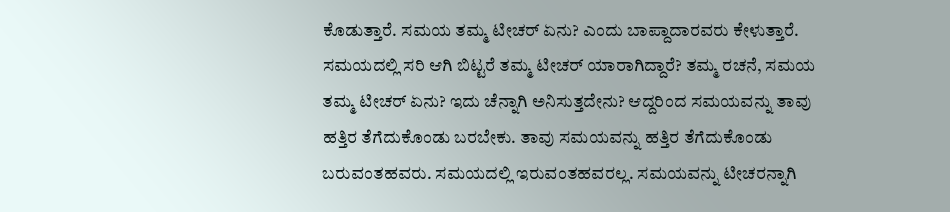ಕೊಡುತ್ತಾರೆ. ಸಮಯ ತಮ್ಮ ಟೀಚರ್ ಏನು? ಎಂದು ಬಾಪ್ದಾದಾರವರು ಕೇಳುತ್ತಾರೆ. ಸಮಯದಲ್ಲಿ ಸರಿ ಆಗಿ ಬಿಟ್ಟರೆ ತಮ್ಮ ಟೀಚರ್ ಯಾರಾಗಿದ್ದಾರೆ? ತಮ್ಮ ರಚನೆ, ಸಮಯ ತಮ್ಮ ಟೀಚರ್ ಏನು? ಇದು ಚೆನ್ನಾಗಿ ಅನಿಸುತ್ತದೇನು? ಆದ್ದರಿಂದ ಸಮಯವನ್ನು ತಾವು ಹತ್ತಿರ ತೆಗೆದುಕೊಂಡು ಬರಬೇಕು. ತಾವು ಸಮಯವನ್ನು ಹತ್ತಿರ ತೆಗೆದುಕೊಂಡು ಬರುವಂತಹವರು. ಸಮಯದಲ್ಲಿ ಇರುವಂತಹವರಲ್ಲ. ಸಮಯವನ್ನು ಟೀಚರನ್ನಾಗಿ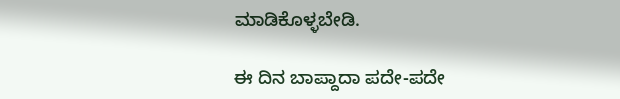ಮಾಡಿಕೊಳ್ಳಬೇಡಿ.

ಈ ದಿನ ಬಾಪ್ದಾದಾ ಪದೇ-ಪದೇ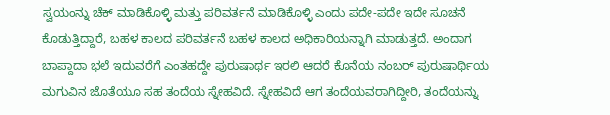ಸ್ವಯಂನ್ನು ಚೆಕ್ ಮಾಡಿಕೊಳ್ಳಿ ಮತ್ತು ಪರಿವರ್ತನೆ ಮಾಡಿಕೊಳ್ಳಿ ಎಂದು ಪದೇ-ಪದೇ ಇದೇ ಸೂಚನೆ ಕೊಡುತ್ತಿದ್ದಾರೆ, ಬಹಳ ಕಾಲದ ಪರಿವರ್ತನೆ ಬಹಳ ಕಾಲದ ಅಧಿಕಾರಿಯನ್ನಾಗಿ ಮಾಡುತ್ತದೆ. ಅಂದಾಗ ಬಾಪ್ದಾದಾ ಭಲೆ ಇದುವರೆಗೆ ಎಂತಹದ್ದೇ ಪುರುಷಾರ್ಥ ಇರಲಿ ಆದರೆ ಕೊನೆಯ ನಂಬರ್ ಪುರುಷಾರ್ಥಿಯ ಮಗುವಿನ ಜೊತೆಯೂ ಸಹ ತಂದೆಯ ಸ್ನೇಹವಿದೆ. ಸ್ನೇಹವಿದೆ ಆಗ ತಂದೆಯವರಾಗಿದ್ದೀರಿ, ತಂದೆಯನ್ನು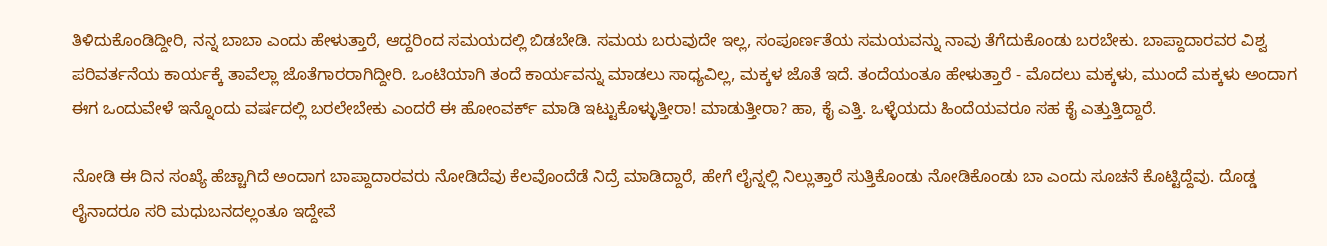ತಿಳಿದುಕೊಂಡಿದ್ದೀರಿ, ನನ್ನ ಬಾಬಾ ಎಂದು ಹೇಳುತ್ತಾರೆ, ಆದ್ದರಿಂದ ಸಮಯದಲ್ಲಿ ಬಿಡಬೇಡಿ. ಸಮಯ ಬರುವುದೇ ಇಲ್ಲ, ಸಂಪೂರ್ಣತೆಯ ಸಮಯವನ್ನು ನಾವು ತೆಗೆದುಕೊಂಡು ಬರಬೇಕು. ಬಾಪ್ದಾದಾರವರ ವಿಶ್ವ ಪರಿವರ್ತನೆಯ ಕಾರ್ಯಕ್ಕೆ ತಾವೆಲ್ಲಾ ಜೊತೆಗಾರರಾಗಿದ್ದೀರಿ. ಒಂಟಿಯಾಗಿ ತಂದೆ ಕಾರ್ಯವನ್ನು ಮಾಡಲು ಸಾಧ್ಯವಿಲ್ಲ, ಮಕ್ಕಳ ಜೊತೆ ಇದೆ. ತಂದೆಯಂತೂ ಹೇಳುತ್ತಾರೆ - ಮೊದಲು ಮಕ್ಕಳು, ಮುಂದೆ ಮಕ್ಕಳು ಅಂದಾಗ ಈಗ ಒಂದುವೇಳೆ ಇನ್ನೊಂದು ವರ್ಷದಲ್ಲಿ ಬರಲೇಬೇಕು ಎಂದರೆ ಈ ಹೋಂವರ್ಕ್ ಮಾಡಿ ಇಟ್ಟುಕೊಳ್ಳುತ್ತೀರಾ! ಮಾಡುತ್ತೀರಾ? ಹಾ, ಕೈ ಎತ್ತಿ. ಒಳ್ಳೆಯದು ಹಿಂದೆಯವರೂ ಸಹ ಕೈ ಎತ್ತುತ್ತಿದ್ದಾರೆ.

ನೋಡಿ ಈ ದಿನ ಸಂಖ್ಯೆ ಹೆಚ್ಚಾಗಿದೆ ಅಂದಾಗ ಬಾಪ್ದಾದಾರವರು ನೋಡಿದೆವು ಕೆಲವೊಂದೆಡೆ ನಿದ್ರೆ ಮಾಡಿದ್ದಾರೆ, ಹೇಗೆ ಲೈನ್ನಲ್ಲಿ ನಿಲ್ಲುತ್ತಾರೆ ಸುತ್ತಿಕೊಂಡು ನೋಡಿಕೊಂಡು ಬಾ ಎಂದು ಸೂಚನೆ ಕೊಟ್ಟಿದ್ದೆವು. ದೊಡ್ಡ ಲೈನಾದರೂ ಸರಿ ಮಧುಬನದಲ್ಲಂತೂ ಇದ್ದೇವೆ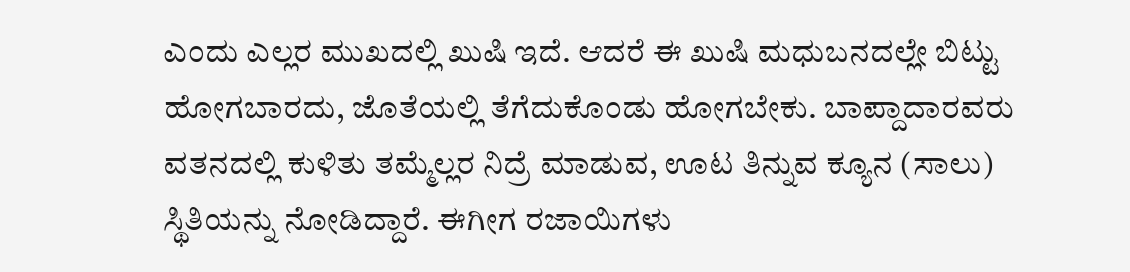ಎಂದು ಎಲ್ಲರ ಮುಖದಲ್ಲಿ ಖುಷಿ ಇದೆ. ಆದರೆ ಈ ಖುಷಿ ಮಧುಬನದಲ್ಲೇ ಬಿಟ್ಟು ಹೋಗಬಾರದು, ಜೊತೆಯಲ್ಲಿ ತೆಗೆದುಕೊಂಡು ಹೋಗಬೇಕು. ಬಾಪ್ದಾದಾರವರು ವತನದಲ್ಲಿ ಕುಳಿತು ತಮ್ಮೆಲ್ಲರ ನಿದ್ರೆ ಮಾಡುವ, ಊಟ ತಿನ್ನುವ ಕ್ಯೂನ (ಸಾಲು) ಸ್ಥಿತಿಯನ್ನು ನೋಡಿದ್ದಾರೆ. ಈಗೀಗ ರಜಾಯಿಗಳು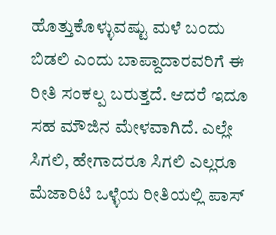ಹೊತ್ತುಕೊಳ್ಳುವಷ್ಟು ಮಳೆ ಬಂದು ಬಿಡಲಿ ಎಂದು ಬಾಪ್ದಾದಾರವರಿಗೆ ಈ ರೀತಿ ಸಂಕಲ್ಪ ಬರುತ್ತದೆ. ಆದರೆ ಇದೂ ಸಹ ಮೌಜಿನ ಮೇಳವಾಗಿದೆ. ಎಲ್ಲೇ ಸಿಗಲಿ, ಹೇಗಾದರೂ ಸಿಗಲಿ ಎಲ್ಲರೂ ಮೆಜಾರಿಟಿ ಒಳ್ಳೆಯ ರೀತಿಯಲ್ಲಿ ಪಾಸ್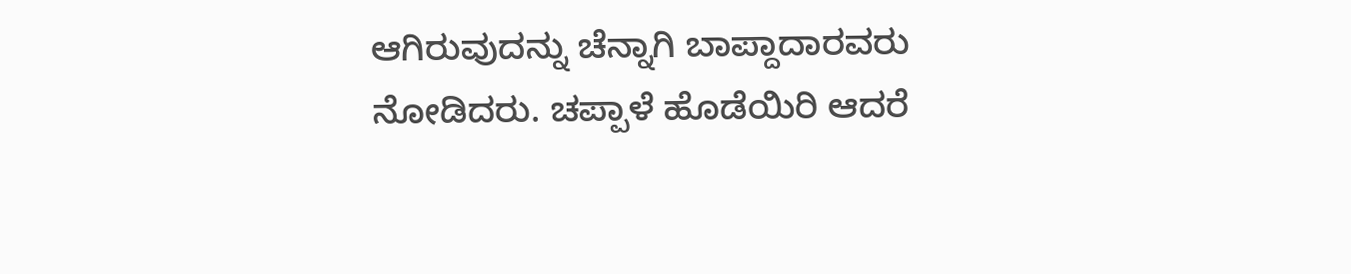ಆಗಿರುವುದನ್ನು ಚೆನ್ನಾಗಿ ಬಾಪ್ದಾದಾರವರು ನೋಡಿದರು. ಚಪ್ಪಾಳೆ ಹೊಡೆಯಿರಿ ಆದರೆ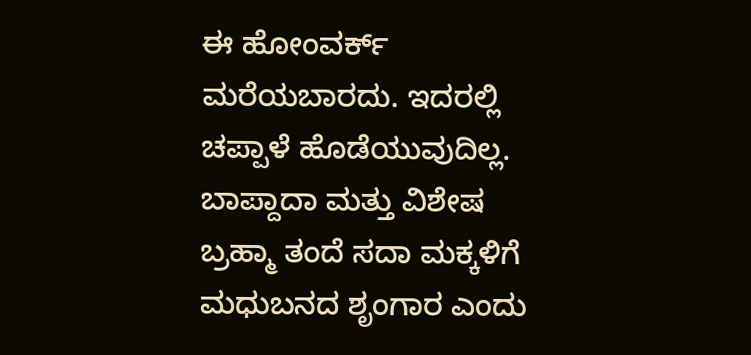ಈ ಹೋಂವರ್ಕ್ ಮರೆಯಬಾರದು. ಇದರಲ್ಲಿ ಚಪ್ಪಾಳೆ ಹೊಡೆಯುವುದಿಲ್ಲ. ಬಾಪ್ದಾದಾ ಮತ್ತು ವಿಶೇಷ ಬ್ರಹ್ಮಾ ತಂದೆ ಸದಾ ಮಕ್ಕಳಿಗೆ ಮಧುಬನದ ಶೃಂಗಾರ ಎಂದು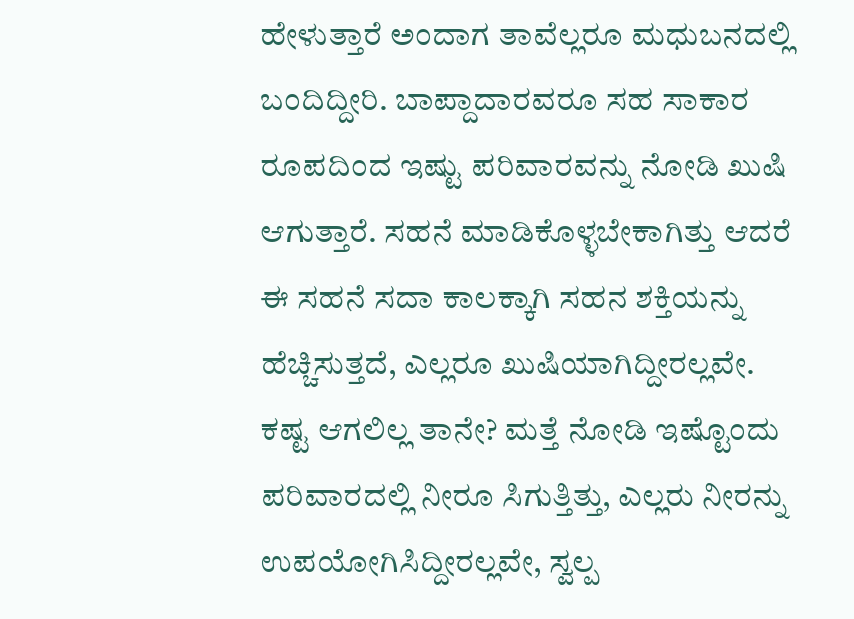ಹೇಳುತ್ತಾರೆ ಅಂದಾಗ ತಾವೆಲ್ಲರೂ ಮಧುಬನದಲ್ಲಿ ಬಂದಿದ್ದೀರಿ. ಬಾಪ್ದಾದಾರವರೂ ಸಹ ಸಾಕಾರ ರೂಪದಿಂದ ಇಷ್ಟು ಪರಿವಾರವನ್ನು ನೋಡಿ ಖುಷಿ ಆಗುತ್ತಾರೆ. ಸಹನೆ ಮಾಡಿಕೊಳ್ಳಬೇಕಾಗಿತ್ತು ಆದರೆ ಈ ಸಹನೆ ಸದಾ ಕಾಲಕ್ಕಾಗಿ ಸಹನ ಶಕ್ತಿಯನ್ನು ಹೆಚ್ಚಿಸುತ್ತದೆ, ಎಲ್ಲರೂ ಖುಷಿಯಾಗಿದ್ದೀರಲ್ಲವೇ. ಕಷ್ಟ ಆಗಲಿಲ್ಲ ತಾನೇ? ಮತ್ತೆ ನೋಡಿ ಇಷ್ಟೊಂದು ಪರಿವಾರದಲ್ಲಿ ನೀರೂ ಸಿಗುತ್ತಿತ್ತು, ಎಲ್ಲರು ನೀರನ್ನು ಉಪಯೋಗಿಸಿದ್ದೀರಲ್ಲವೇ, ಸ್ವಲ್ಪ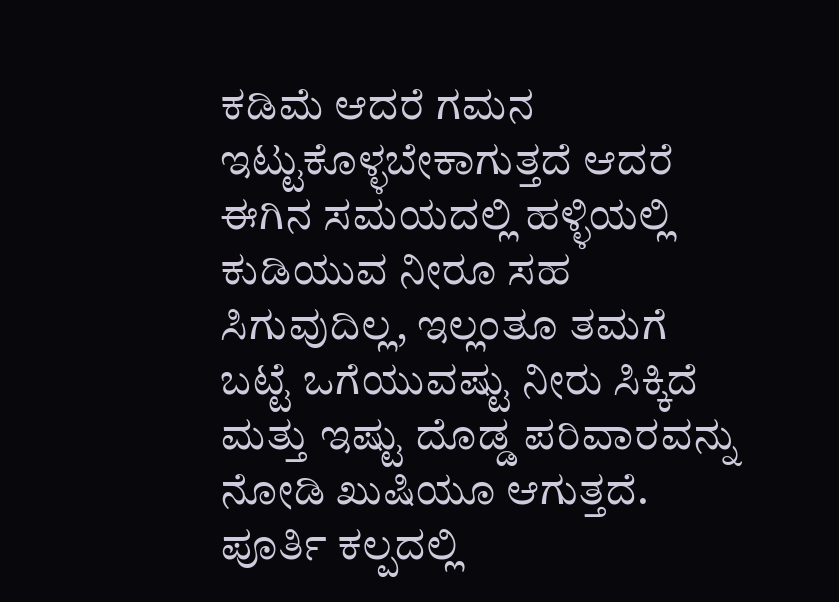ಕಡಿಮೆ ಆದರೆ ಗಮನ ಇಟ್ಟುಕೊಳ್ಳಬೇಕಾಗುತ್ತದೆ ಆದರೆ ಈಗಿನ ಸಮಯದಲ್ಲಿ ಹಳ್ಳಿಯಲ್ಲಿ ಕುಡಿಯುವ ನೀರೂ ಸಹ ಸಿಗುವುದಿಲ್ಲ, ಇಲ್ಲಂತೂ ತಮಗೆ ಬಟ್ಟೆ ಒಗೆಯುವಷ್ಟು ನೀರು ಸಿಕ್ಕಿದೆ ಮತ್ತು ಇಷ್ಟು ದೊಡ್ಡ ಪರಿವಾರವನ್ನು ನೋಡಿ ಖುಷಿಯೂ ಆಗುತ್ತದೆ. ಪೂರ್ತಿ ಕಲ್ಪದಲ್ಲಿ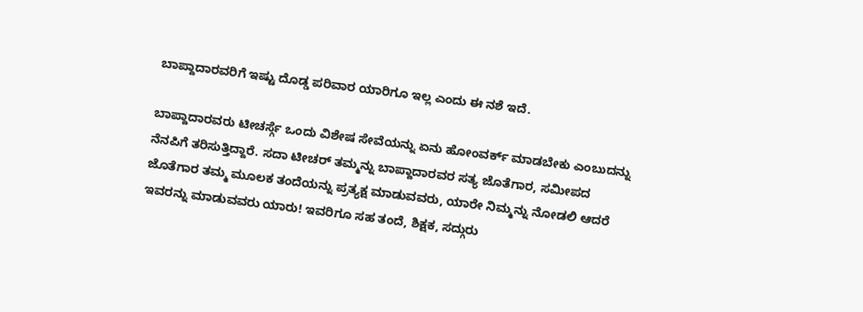ಬಾಪ್ದಾದಾರವರಿಗೆ ಇಷ್ಟು ದೊಡ್ಡ ಪರಿವಾರ ಯಾರಿಗೂ ಇಲ್ಲ ಎಂದು ಈ ನಶೆ ಇದೆ.

ಬಾಪ್ದಾದಾರವರು ಟೀಚರ್ಸ್ಗೆ ಒಂದು ವಿಶೇಷ ಸೇವೆಯನ್ನು ಏನು ಹೋಂವರ್ಕ್ ಮಾಡಬೇಕು ಎಂಬುದನ್ನು ನೆನಪಿಗೆ ತರಿಸುತ್ತಿದ್ದಾರೆ. ಸದಾ ಟೀಚರ್ ತಮ್ಮನ್ನು ಬಾಪ್ದಾದಾರವರ ಸತ್ಯ ಜೊತೆಗಾರ, ಸಮೀಪದ ಜೊತೆಗಾರ ತಮ್ಮ ಮೂಲಕ ತಂದೆಯನ್ನು ಪ್ರತ್ಯಕ್ಷ ಮಾಡುವವರು, ಯಾರೇ ನಿಮ್ಮನ್ನು ನೋಡಲಿ ಆದರೆ ಇವರನ್ನು ಮಾಡುವವರು ಯಾರು! ಇವರಿಗೂ ಸಹ ತಂದೆ, ಶಿಕ್ಷಕ, ಸದ್ಗುರು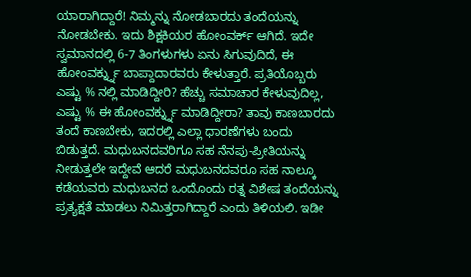ಯಾರಾಗಿದ್ದಾರೆ! ನಿಮ್ಮನ್ನು ನೋಡಬಾರದು ತಂದೆಯನ್ನು ನೋಡಬೇಕು. ಇದು ಶಿಕ್ಷಕಿಯರ ಹೋಂವರ್ಕ್ ಆಗಿದೆ. ಇದೇ ಸ್ವಮಾನದಲ್ಲಿ 6-7 ತಿಂಗಳುಗಳು ಏನು ಸಿಗುವುದಿದೆ, ಈ ಹೋಂವರ್ಕ್ನ್ನು ಬಾಪ್ದಾದಾರವರು ಕೇಳುತ್ತಾರೆ. ಪ್ರತಿಯೊಬ್ಬರು ಎಷ್ಟು % ನಲ್ಲಿ ಮಾಡಿದ್ದೀರಿ? ಹೆಚ್ಚು ಸಮಾಚಾರ ಕೇಳುವುದಿಲ್ಲ, ಎಷ್ಟು % ಈ ಹೋಂವರ್ಕ್ನ್ನು ಮಾಡಿದ್ದೀರಾ? ತಾವು ಕಾಣಬಾರದು ತಂದೆ ಕಾಣಬೇಕು, ಇದರಲ್ಲಿ ಎಲ್ಲಾ ಧಾರಣೆಗಳು ಬಂದು ಬಿಡುತ್ತದೆ. ಮಧುಬನದವರಿಗೂ ಸಹ ನೆನಪು-ಪ್ರೀತಿಯನ್ನು ನೀಡುತ್ತಲೇ ಇದ್ದೇವೆ ಆದರೆ ಮಧುಬನದವರೂ ಸಹ ನಾಲ್ಕೂ ಕಡೆಯವರು ಮಧುಬನದ ಒಂದೊಂದು ರತ್ನ ವಿಶೇಷ ತಂದೆಯನ್ನು ಪ್ರತ್ಯಕ್ಷತೆ ಮಾಡಲು ನಿಮಿತ್ತರಾಗಿದ್ದಾರೆ ಎಂದು ತಿಳಿಯಲಿ. ಇಡೀ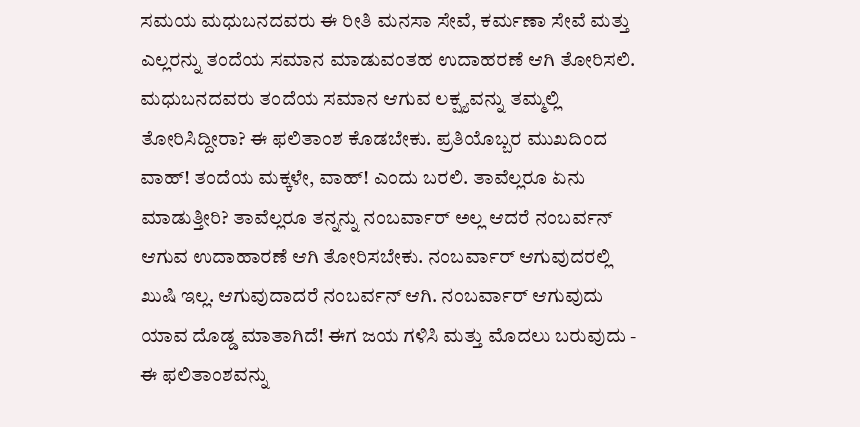ಸಮಯ ಮಧುಬನದವರು ಈ ರೀತಿ ಮನಸಾ ಸೇವೆ, ಕರ್ಮಣಾ ಸೇವೆ ಮತ್ತು ಎಲ್ಲರನ್ನು ತಂದೆಯ ಸಮಾನ ಮಾಡುವಂತಹ ಉದಾಹರಣೆ ಆಗಿ ತೋರಿಸಲಿ. ಮಧುಬನದವರು ತಂದೆಯ ಸಮಾನ ಆಗುವ ಲಕ್ಷ್ಯವನ್ನು ತಮ್ಮಲ್ಲಿ ತೋರಿಸಿದ್ದೀರಾ? ಈ ಫಲಿತಾಂಶ ಕೊಡಬೇಕು. ಪ್ರತಿಯೊಬ್ಬರ ಮುಖದಿಂದ ವಾಹ್! ತಂದೆಯ ಮಕ್ಕಳೇ, ವಾಹ್! ಎಂದು ಬರಲಿ. ತಾವೆಲ್ಲರೂ ಏನು ಮಾಡುತ್ತೀರಿ? ತಾವೆಲ್ಲರೂ ತನ್ನನ್ನು ನಂಬರ್ವಾರ್ ಅಲ್ಲ ಆದರೆ ನಂಬರ್ವನ್ ಆಗುವ ಉದಾಹಾರಣೆ ಆಗಿ ತೋರಿಸಬೇಕು. ನಂಬರ್ವಾರ್ ಆಗುವುದರಲ್ಲಿ ಖುಷಿ ಇಲ್ಲ. ಆಗುವುದಾದರೆ ನಂಬರ್ವನ್ ಆಗಿ. ನಂಬರ್ವಾರ್ ಆಗುವುದು ಯಾವ ದೊಡ್ಡ ಮಾತಾಗಿದೆ! ಈಗ ಜಯ ಗಳಿಸಿ ಮತ್ತು ಮೊದಲು ಬರುವುದು - ಈ ಫಲಿತಾಂಶವನ್ನು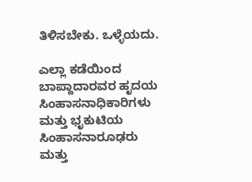ತಿಳಿಸಬೇಕು. ಒಳ್ಳೆಯದು.

ಎಲ್ಲಾ ಕಡೆಯಿಂದ ಬಾಪ್ದಾದಾರವರ ಹೃದಯ ಸಿಂಹಾಸನಾಧಿಕಾರಿಗಳು ಮತ್ತು ಭೃಕುಟಿಯ ಸಿಂಹಾಸನಾರೂಢರು ಮತ್ತು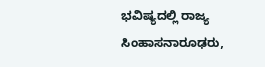ಭವಿಷ್ಯದಲ್ಲಿ ರಾಜ್ಯ ಸಿಂಹಾಸನಾರೂಢರು,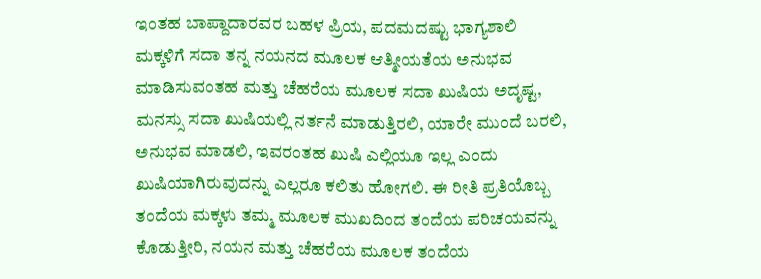ಇಂತಹ ಬಾಪ್ದಾದಾರವರ ಬಹಳ ಪ್ರಿಯ, ಪದಮದಷ್ಟು ಭಾಗ್ಯಶಾಲಿ ಮಕ್ಕಳಿಗೆ ಸದಾ ತನ್ನ ನಯನದ ಮೂಲಕ ಆತ್ಮೀಯತೆಯ ಅನುಭವ ಮಾಡಿಸುವಂತಹ ಮತ್ತು ಚೆಹರೆಯ ಮೂಲಕ ಸದಾ ಖುಷಿಯ ಅದೃಷ್ಟ, ಮನಸ್ಸು ಸದಾ ಖುಷಿಯಲ್ಲಿ ನರ್ತನೆ ಮಾಡುತ್ತಿರಲಿ, ಯಾರೇ ಮುಂದೆ ಬರಲಿ, ಅನುಭವ ಮಾಡಲಿ, ಇವರಂತಹ ಖುಷಿ ಎಲ್ಲಿಯೂ ಇಲ್ಲ ಎಂದು ಖುಷಿಯಾಗಿರುವುದನ್ನು ಎಲ್ಲರೂ ಕಲಿತು ಹೋಗಲಿ. ಈ ರೀತಿ ಪ್ರತಿಯೊಬ್ಬ ತಂದೆಯ ಮಕ್ಕಳು ತಮ್ಮ ಮೂಲಕ ಮುಖದಿಂದ ತಂದೆಯ ಪರಿಚಯವನ್ನು ಕೊಡುತ್ತೀರಿ, ನಯನ ಮತ್ತು ಚೆಹರೆಯ ಮೂಲಕ ತಂದೆಯ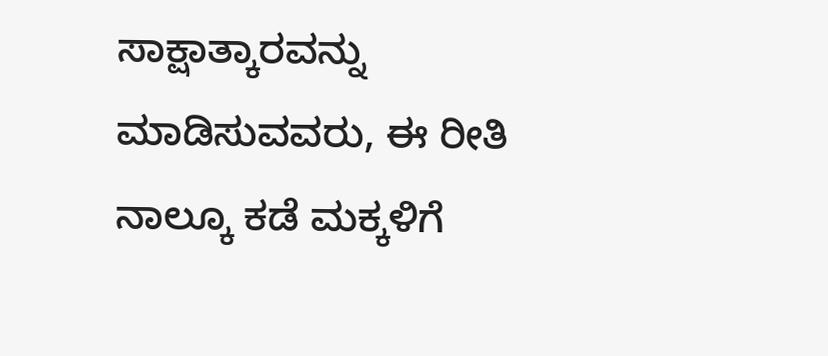ಸಾಕ್ಷಾತ್ಕಾರವನ್ನು ಮಾಡಿಸುವವರು, ಈ ರೀತಿ ನಾಲ್ಕೂ ಕಡೆ ಮಕ್ಕಳಿಗೆ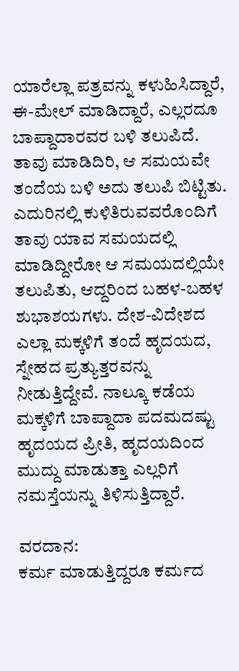ಯಾರೆಲ್ಲಾ ಪತ್ರವನ್ನು ಕಳುಹಿಸಿದ್ದಾರೆ, ಈ-ಮೇಲ್ ಮಾಡಿದ್ದಾರೆ, ಎಲ್ಲರದೂ ಬಾಪ್ದಾದಾರವರ ಬಳಿ ತಲುಪಿದೆ. ತಾವು ಮಾಡಿದಿರಿ, ಆ ಸಮಯವೇ ತಂದೆಯ ಬಳಿ ಅದು ತಲುಪಿ ಬಿಟ್ಟಿತು. ಎದುರಿನಲ್ಲಿ ಕುಳಿತಿರುವವರೊಂದಿಗೆ ತಾವು ಯಾವ ಸಮಯದಲ್ಲಿ ಮಾಡಿದ್ದೀರೋ ಆ ಸಮಯದಲ್ಲಿಯೇ ತಲುಪಿತು, ಆದ್ದರಿಂದ ಬಹಳ-ಬಹಳ ಶುಭಾಶಯಗಳು. ದೇಶ-ವಿದೇಶದ ಎಲ್ಲಾ ಮಕ್ಕಳಿಗೆ ತಂದೆ ಹೃದಯದ, ಸ್ನೇಹದ ಪ್ರತ್ಯುತ್ತರವನ್ನು ನೀಡುತ್ತಿದ್ದೇವೆ. ನಾಲ್ಕೂ ಕಡೆಯ ಮಕ್ಕಳಿಗೆ ಬಾಪ್ದಾದಾ ಪದಮದಷ್ಟು ಹೃದಯದ ಪ್ರೀತಿ, ಹೃದಯದಿಂದ ಮುದ್ದು ಮಾಡುತ್ತಾ ಎಲ್ಲರಿಗೆ ನಮಸ್ತೆಯನ್ನು ತಿಳಿಸುತ್ತಿದ್ದಾರೆ.

ವರದಾನ:
ಕರ್ಮ ಮಾಡುತ್ತಿದ್ದರೂ ಕರ್ಮದ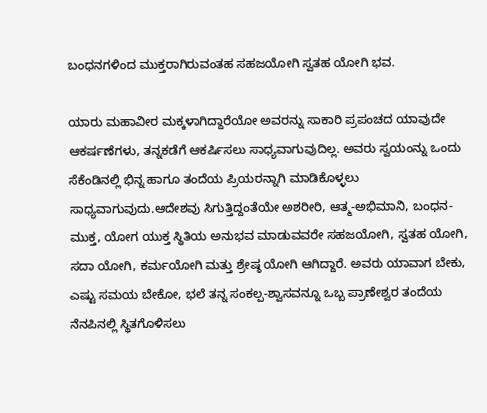ಬಂಧನಗಳಿಂದ ಮುಕ್ತರಾಗಿರುವಂತಹ ಸಹಜಯೋಗಿ ಸ್ವತಹ ಯೋಗಿ ಭವ.

ಯಾರು ಮಹಾವೀರ ಮಕ್ಕಳಾಗಿದ್ದಾರೆಯೋ ಅವರನ್ನು ಸಾಕಾರಿ ಪ್ರಪಂಚದ ಯಾವುದೇ ಆಕರ್ಷಣೆಗಳು, ತನ್ನಕಡೆಗೆ ಆಕರ್ಷಿಸಲು ಸಾಧ್ಯವಾಗುವುದಿಲ್ಲ. ಅವರು ಸ್ವಯಂನ್ನು ಒಂದು ಸೆಕೆಂಡಿನಲ್ಲಿ ಭಿನ್ನ ಹಾಗೂ ತಂದೆಯ ಪ್ರಿಯರನ್ನಾಗಿ ಮಾಡಿಕೊಳ್ಳಲು ಸಾಧ್ಯವಾಗುವುದು.ಆದೇಶವು ಸಿಗುತ್ತಿದ್ದಂತೆಯೇ ಅಶರೀರಿ, ಆತ್ಮ-ಅಭಿಮಾನಿ, ಬಂಧನ-ಮುಕ್ತ, ಯೋಗ ಯುಕ್ತ ಸ್ಥಿತಿಯ ಅನುಭವ ಮಾಡುವವರೇ ಸಹಜಯೋಗಿ, ಸ್ವತಹ ಯೋಗಿ, ಸದಾ ಯೋಗಿ, ಕರ್ಮಯೋಗಿ ಮತ್ತು ಶ್ರೇಷ್ಠ ಯೋಗಿ ಆಗಿದ್ದಾರೆ. ಅವರು ಯಾವಾಗ ಬೇಕು, ಎಷ್ಟು ಸಮಯ ಬೇಕೋ, ಭಲೆ ತನ್ನ ಸಂಕಲ್ಪ-ಶ್ವಾಸವನ್ನೂ ಒಬ್ಬ ಪ್ರಾಣೇಶ್ವರ ತಂದೆಯ ನೆನಪಿನಲ್ಲಿ ಸ್ಥಿತಗೊಳಿಸಲು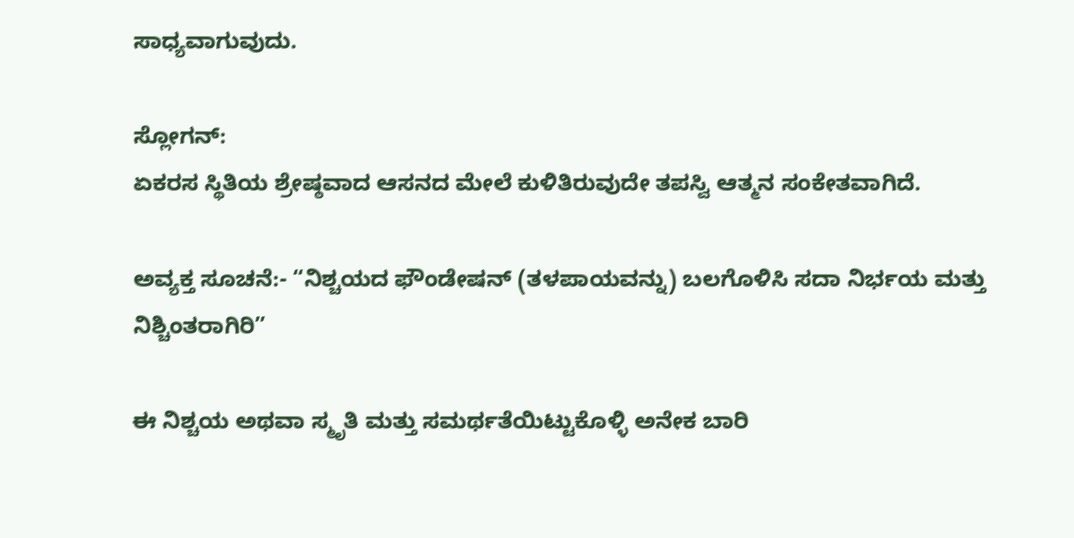ಸಾಧ್ಯವಾಗುವುದು.

ಸ್ಲೋಗನ್:
ಏಕರಸ ಸ್ಥಿತಿಯ ಶ್ರೇಷ್ಠವಾದ ಆಸನದ ಮೇಲೆ ಕುಳಿತಿರುವುದೇ ತಪಸ್ವಿ ಆತ್ಮನ ಸಂಕೇತವಾಗಿದೆ.

ಅವ್ಯಕ್ತ ಸೂಚನೆ:- “ನಿಶ್ಚಯದ ಫೌಂಡೇಷನ್ (ತಳಪಾಯವನ್ನು) ಬಲಗೊಳಿಸಿ ಸದಾ ನಿರ್ಭಯ ಮತ್ತು ನಿಶ್ಚಿಂತರಾಗಿರಿ”

ಈ ನಿಶ್ಚಯ ಅಥವಾ ಸ್ಮೃತಿ ಮತ್ತು ಸಮರ್ಥತೆಯಿಟ್ಟುಕೊಳ್ಳಿ ಅನೇಕ ಬಾರಿ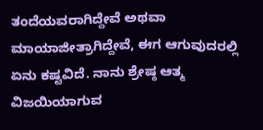ತಂದೆಯವರಾಗಿದ್ದೇವೆ ಅಥವಾ ಮಾಯಾಜೀತ್ರಾಗಿದ್ದೇವೆ, ಈಗ ಆಗುವುದರಲ್ಲಿ ಏನು ಕಷ್ಟವಿದೆ. ನಾನು ಶ್ರೇಷ್ಠ ಆತ್ಮ ವಿಜಯಿಯಾಗುವ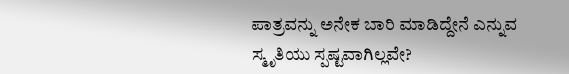ಪಾತ್ರವನ್ನು ಅನೇಕ ಬಾರಿ ಮಾಡಿದ್ದೇನೆ ಎನ್ನುವ ಸ್ಮೃತಿಯು ಸ್ಪಷ್ಟವಾಗಿಲ್ಲವೇ?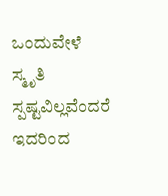ಒಂದುವೇಳೆ ಸ್ಮೃತಿ ಸ್ಪಷ್ಟವಿಲ್ಲವೆಂದರೆ ಇದರಿಂದ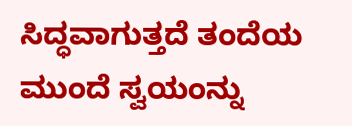ಸಿದ್ಧವಾಗುತ್ತದೆ ತಂದೆಯ ಮುಂದೆ ಸ್ವಯಂನ್ನು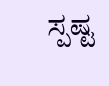ಸ್ಪಷ್ಟ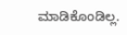ಮಾಡಿಕೊಂಡಿಲ್ಲ.